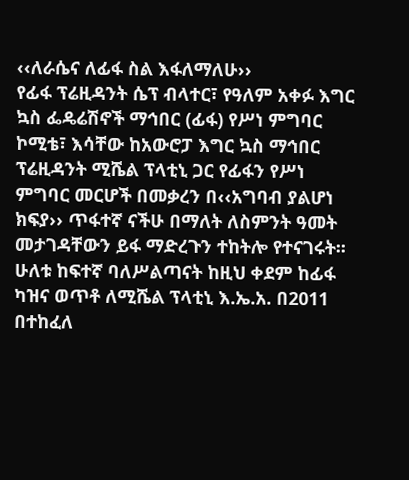‹‹ለራሴና ለፊፋ ስል እፋለማለሁ››
የፊፋ ፕሬዚዳንት ሴፕ ብላተር፣ የዓለም አቀፉ እግር ኳስ ፌዴሬሽኖች ማኅበር (ፊፋ) የሥነ ምግባር ኮሚቴ፣ እሳቸው ከአውሮፓ እግር ኳስ ማኅበር ፕሬዚዳንት ሚሼል ፕላቲኒ ጋር የፊፋን የሥነ ምግባር መርሆች በመቃረን በ‹‹አግባብ ያልሆነ ክፍያ›› ጥፋተኛ ናችሁ በማለት ለስምንት ዓመት መታገዳቸውን ይፋ ማድረጉን ተከትሎ የተናገሩት፡፡ ሁለቱ ከፍተኛ ባለሥልጣናት ከዚህ ቀደም ከፊፋ ካዝና ወጥቶ ለሚሼል ፕላቲኒ እ.ኤ.አ. በ2011 በተከፈለ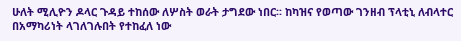ሁለት ሚሊዮን ዶላር ጉዳይ ተከሰው ለሦስት ወራት ታግደው ነበር፡፡ ከካዝና የወጣው ገንዘብ ፕላቲኒ ለብላተር በአማካሪነት ላገለገሉበት የተከፈለ ነው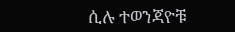ሲሉ ተወንጃዮቹ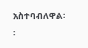አስተባብለዋል፡፡